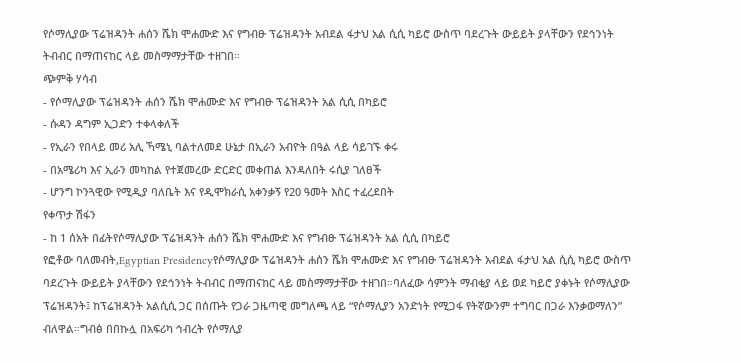የሶማሊያው ፕሬዝዳንት ሐሰን ሼክ ሞሐሙድ እና የግብፁ ፕሬዝዳንት አብደል ፋታህ አል ሲሲ ካይሮ ውስጥ ባደረጉት ውይይት ያላቸውን የደኅንነት ትብብር በማጠናከር ላይ መስማማታቸው ተዘገበ።
ጭምቅ ሃሳብ
- የሶማሊያው ፕሬዝዳንት ሐሰን ሼክ ሞሐሙድ እና የግብፁ ፕሬዝዳንት አል ሲሲ በካይሮ
- ሱዳን ዳግም ኢጋድን ተቀላቀለች
- የኢራን የበላይ መሪ አሊ ኻሜኒ ባልተለመደ ሁኔታ በኢራን አብዮት በዓል ላይ ሳይገኙ ቀሩ
- በአሜሪካ እና ኢራን መካከል የተጀመረው ድርድር መቀጠል እንዳለበት ሩሲያ ገለፀች
- ሆንግ ኮንጓዊው የሚዲያ ባለቤት እና የዲሞክራሲ አቀንቃኝ የ20 ዓመት እስር ተፈረደበት
የቀጥታ ሽፋን
- ከ 1 ሰአት በፊትየሶማሊያው ፕሬዝዳንት ሐሰን ሼክ ሞሐሙድ እና የግብፁ ፕሬዝዳንት አል ሲሲ በካይሮ
የፎቶው ባለመብት,Egyptian Presidencyየሶማሊያው ፕሬዝዳንት ሐሰን ሼክ ሞሐሙድ እና የግብፁ ፕሬዝዳንት አብደል ፋታህ አል ሲሲ ካይሮ ውስጥ ባደረጉት ውይይት ያላቸውን የደኅንነት ትብብር በማጠናከር ላይ መስማማታቸው ተዘገበ።ባለፈው ሳምንት ማብቂያ ላይ ወደ ካይሮ ያቀኑት የሶማሊያው ፕሬዝዳንት፤ ከፕሬዝዳንት አልሲሲ ጋር በሰጡት የጋራ ጋዜጣዊ መግለጫ ላይ “የሶማሊያን አንድነት የሚጋፋ የትኛውንም ተግባር በጋራ እንቃወማለን” ብለዋል።ግብፅ በበኩሏ በአፍሪካ ኅብረት የሶማሊያ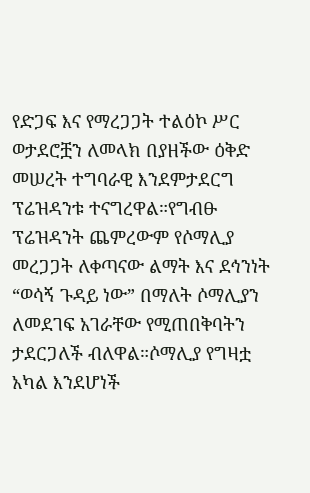የድጋፍ እና የማረጋጋት ተልዕኮ ሥር ወታደሮቿን ለመላክ በያዘችው ዕቅድ መሠረት ተግባራዊ እንደምታደርግ ፕሬዝዳንቱ ተናግረዋል።የግብፁ ፕሬዝዳንት ጨምረውም የሶማሊያ መረጋጋት ለቀጣናው ልማት እና ደኅንነት “ወሳኝ ጉዳይ ነው” በማለት ሶማሊያን ለመደገፍ አገራቸው የሚጠበቅባትን ታደርጋለች ብለዋል።ሶማሊያ የግዛቷ አካል እንደሆነች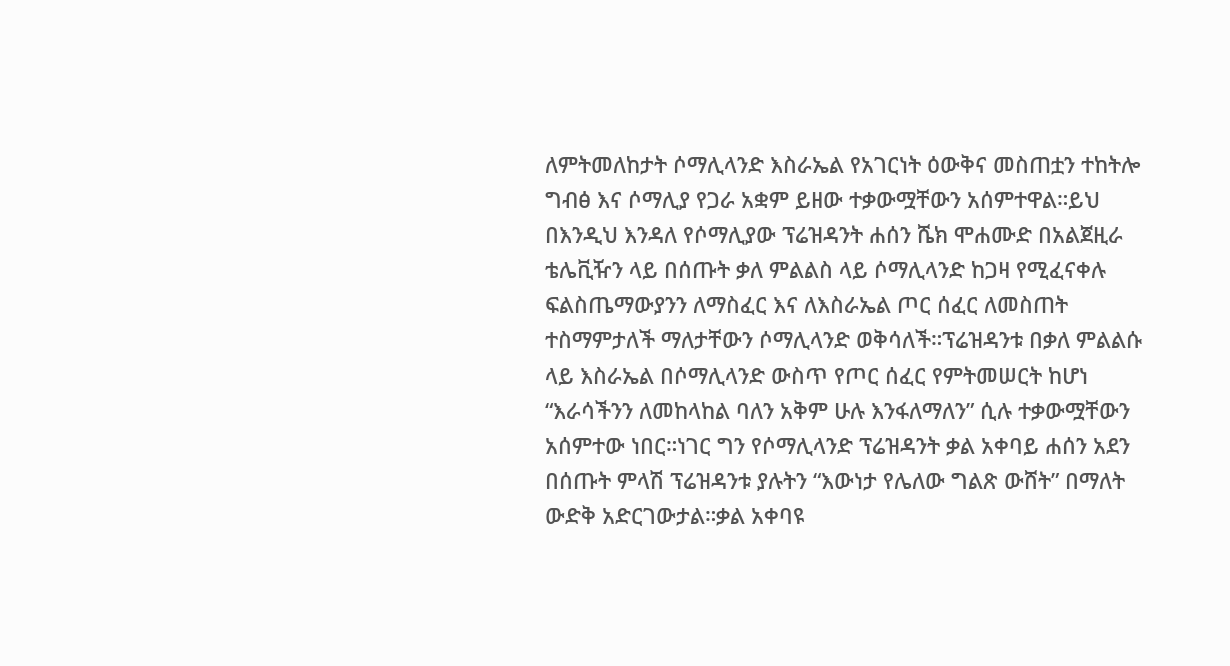ለምትመለከታት ሶማሊላንድ እስራኤል የአገርነት ዕውቅና መስጠቷን ተከትሎ ግብፅ እና ሶማሊያ የጋራ አቋም ይዘው ተቃውሟቸውን አሰምተዋል።ይህ በእንዲህ እንዳለ የሶማሊያው ፕሬዝዳንት ሐሰን ሼክ ሞሐሙድ በአልጀዚራ ቴሌቪዥን ላይ በሰጡት ቃለ ምልልስ ላይ ሶማሊላንድ ከጋዛ የሚፈናቀሉ ፍልስጤማውያንን ለማስፈር እና ለእስራኤል ጦር ሰፈር ለመስጠት ተስማምታለች ማለታቸውን ሶማሊላንድ ወቅሳለች።ፕሬዝዳንቱ በቃለ ምልልሱ ላይ እስራኤል በሶማሊላንድ ውስጥ የጦር ሰፈር የምትመሠርት ከሆነ “እራሳችንን ለመከላከል ባለን አቅም ሁሉ እንፋለማለን” ሲሉ ተቃውሟቸውን አሰምተው ነበር።ነገር ግን የሶማሊላንድ ፕሬዝዳንት ቃል አቀባይ ሐሰን አደን በሰጡት ምላሽ ፕሬዝዳንቱ ያሉትን “እውነታ የሌለው ግልጽ ውሸት” በማለት ውድቅ አድርገውታል።ቃል አቀባዩ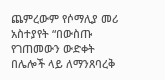ጨምረውም የሶማሊያ መሪ አስተያየት “በውስጡ የገጠመውን ውድቀት በሌሎች ላይ ለማንጸባረቅ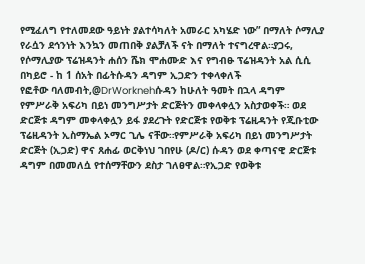የሚፈለግ የተለመደው ዓይነት ያልተሳካለት አመራር አካሄድ ነው” በማለት ሶማሊያ የራሷን ደኅንነት እንኳን መጠበቅ ያልቻለች ናት በማለት ተናግረዋል።ያጋሩ, የሶማሊያው ፕሬዝዳንት ሐሰን ሼክ ሞሐሙድ እና የግብፁ ፕሬዝዳንት አል ሲሲ በካይሮ - ከ 1 ሰአት በፊትሱዳን ዳግም ኢጋድን ተቀላቀለች
የፎቶው ባለመብት,@DrWorknehሱዳን ከሁለት ዓመት በኋላ ዳግም የምሥራቅ አፍሪካ በይነ መንግሥታት ድርጅትን መቀላቀሏን አስታወቀች። ወደ ድርጅቱ ዳግም መቀላቀሏን ይፋ ያደረጉት የድርጅቱ የወቅቱ ፕሬዚዳንት የጂቡቲው ፕሬዚዳንት ኢስማኤል ኦማር ጊሌ ናቸው።የምሥራቅ አፍሪካ በይነ መንግሥታት ድርጅት (ኢጋድ) ዋና ጸሐፊ ወርቅነህ ገበየሁ (ዶ/ር) ሱዳን ወደ ቀጣናዊ ድርጅቱ ዳግም በመመለሷ የተሰማቸውን ደስታ ገለፀዋል።የኢጋድ የወቅቱ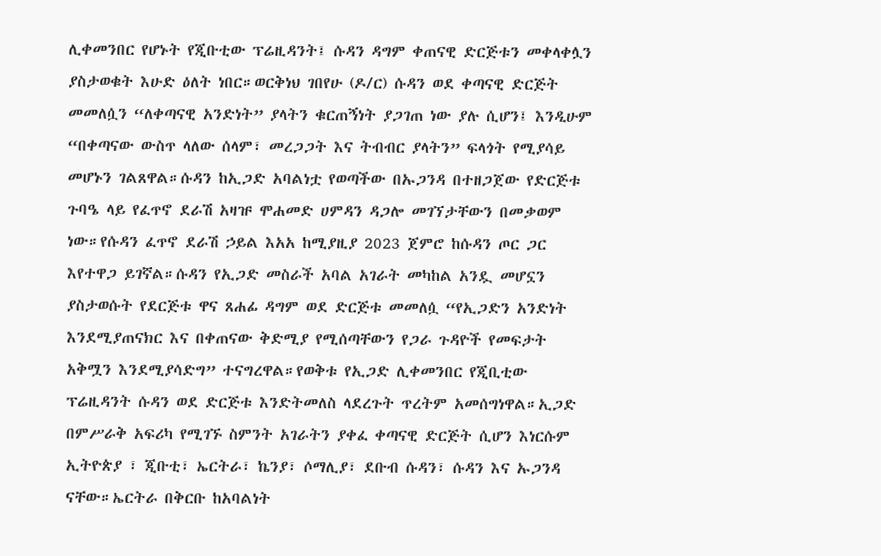ሊቀመንበር የሆኑት የጂቡቲው ፕሬዚዳንት፤ ሱዳን ዳግም ቀጠናዊ ድርጅቱን መቀላቀሏን ያስታወቁት እሁድ ዕለት ነበር።ወርቅነህ ገበየሁ (ዶ/ር) ሱዳን ወደ ቀጣናዊ ድርጅት መመለሷን “ለቀጣናዊ አንድነት” ያላትን ቁርጠኝነት ያጋገጠ ነው ያሉ ሲሆን፤ እንዲሁም “በቀጣናው ውስጥ ላለው ሰላም፣ መረጋጋት እና ትብብር ያላትን” ፍላጎት የሚያሳይ መሆኑን ገልጸዋል።ሱዳን ከኢጋድ አባልነቷ የወጣችው በኡጋንዳ በተዘጋጀው የድርጅቱ ጉባዔ ላይ የፈጥኖ ደራሽ አዛዡ ሞሐመድ ሀምዳን ዳጋሎ መገኘታቸውን በመቃወም ነው።የሱዳን ፈጥኖ ደራሽ ኃይል እአአ ከሚያዚያ 2023 ጀምሮ ከሱዳን ጦር ጋር እየተዋጋ ይገኛል።ሱዳን የኢጋድ መስራች አባል አገራት መካከል አንዷ መሆኗን ያስታወሱት የደርጅቱ ዋና ጸሐፊ ዳግም ወደ ድርጅቱ መመለሷ “የኢጋድን አንድነት እንደሚያጠናክር እና በቀጠናው ቅድሚያ የሚሰጣቸውን የጋራ ጉዳዮች የመፍታት አቅሟን እንደሚያሳድግ” ተናግረዋል።የወቅቱ የኢጋድ ሊቀመንበር የጂቢቲው ፕሬዚዳንት ሱዳን ወደ ድርጅቱ እንድትመለስ ላደረጉት ጥረትም አመሰግነዋል።ኢጋድ በምሥራቅ አፍሪካ የሚገኙ ስምንት አገራትን ያቀፈ ቀጣናዊ ድርጅት ሲሆን እነርሱም ኢትዮጵያ ፣ ጂቡቲ፣ ኤርትራ፣ ኬንያ፣ ሶማሊያ፣ ደቡብ ሱዳን፣ ሱዳን እና ኡጋንዳ ናቸው።ኤርትራ በቅርቡ ከአባልነት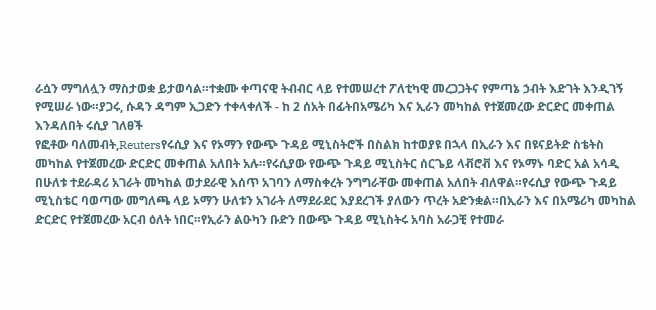ራሷን ማግለሏን ማስታወቋ ይታወሳል።ተቋሙ ቀጣናዊ ትብብር ላይ የተመሠረተ ፖለቲካዊ መረጋጋትና የምጣኔ ኃብት እድገት እንዲገኝ የሚሠራ ነው።ያጋሩ, ሱዳን ዳግም ኢጋድን ተቀላቀለች - ከ 2 ሰአት በፊትበአሜሪካ እና ኢራን መካከል የተጀመረው ድርድር መቀጠል እንዳለበት ሩሲያ ገለፀች
የፎቶው ባለመብት,Reutersየሩሲያ እና የኦማን የውጭ ጉዳይ ሚኒስትሮች በስልክ ከተወያዩ በኋላ በኢራን እና በዩናይትድ ስቴትስ መካከል የተጀመረው ድርድር መቀጠል አለበት አሉ።የሩሲያው የውጭ ጉዳይ ሚኒስትር ሰርጌይ ላቭሮቭ እና የኦማኑ ባድር አል አሳዲ በሁለቱ ተደራዳሪ አገራት መካከል ወታደራዊ እሰጥ አገባን ለማስቀረት ንግግራቸው መቀጠል አለበት ብለዋል።የሩሲያ የውጭ ጉዳይ ሚኒስቴር ባወጣው መግለጫ ላይ ኦማን ሁለቱን አገራት ለማደራደር እያደረገች ያለውን ጥረት አድንቋል።በኢራን እና በአሜሪካ መካከል ድርድር የተጀመረው አርብ ዕለት ነበር።የኢራን ልዑካን ቡድን በውጭ ጉዳይ ሚኒስትሩ አባስ አራጋቺ የተመራ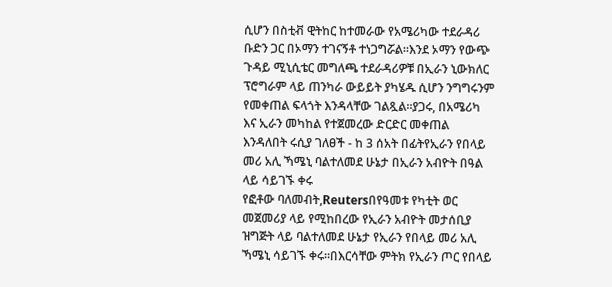ሲሆን በስቲቭ ዊትከር ከተመራው የአሜሪካው ተደራዳሪ ቡድን ጋር በኦማን ተገናኝቶ ተነጋግሯል።እንደ ኦማን የውጭ ጉዳይ ሚኒሲቴር መግለጫ ተደራዳሪዎቹ በኢራን ኒውክለር ፕሮግራም ላይ ጠንካራ ውይይት ያካሄዱ ሲሆን ንግግሩንም የመቀጠል ፍላጎት እንዳላቸው ገልጿል።ያጋሩ, በአሜሪካ እና ኢራን መካከል የተጀመረው ድርድር መቀጠል እንዳለበት ሩሲያ ገለፀች - ከ 3 ሰአት በፊትየኢራን የበላይ መሪ አሊ ኻሜኒ ባልተለመደ ሁኔታ በኢራን አብዮት በዓል ላይ ሳይገኙ ቀሩ
የፎቶው ባለመብት,Reutersበየዓመቱ የካቲት ወር መጀመሪያ ላይ የሚከበረው የኢራን አብዮት መታሰቢያ ዝግጅት ላይ ባልተለመደ ሁኔታ የኢራን የበላይ መሪ አሊ ኻሜኒ ሳይገኙ ቀሩ።በእርሳቸው ምትክ የኢራን ጦር የበላይ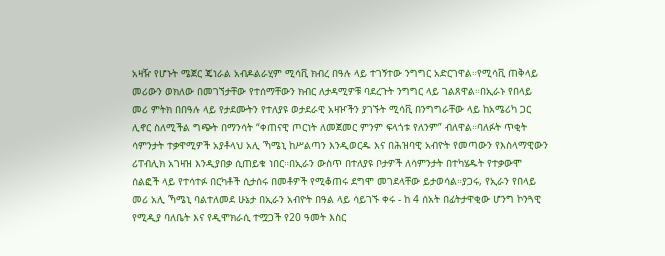አዛዥ የሆኑት ሜጀር ጄነራል አብዶልራሂም ሚሳቪ ክብረ በዓሉ ላይ ተገኝተው ንግግር አድርገዋል።የሚሳቪ ጠቅላይ መሪውን ወክለው በመገኘታቸው የተሰማቸውን ክብር ለታዳሚዎቹ ባደረጉት ንግግር ላይ ገልጸዋል።በኢራኑ የበላይ መሪ ምትክ በበዓሉ ላይ የታደሙትን የተለያዩ ወታደራዊ አዛዦችን ያገኙት ሚሳቪ በንግግራቸው ላይ ከአሜሪካ ጋር ሊኖር ስለሚችል ግጭት በማንሳት “ቀጠናዊ ጦርነት ለመጀመር ምንም ፍላጎቱ የለንም” ብለዋል።ባለፉት ጥቂት ሳምንታት ተቃዋሚዎች አያቶላህ አሊ ኻሜኒ ከሥልጣን እንዲወርዱ እና በሕዝባዊ አብዮት የመጣውን የእስላማዊውን ሪፐብሊክ አገዛዝ እንዲያበቃ ሲጠይቁ ነበር።በኢራን ውስጥ በተለያዩ ቦታዎች ለሳምንታት በተካሄዱት የተቃውሞ ሰልፎች ላይ የተሳተፉ በርካቶች ሲታሰሩ በመቶዎች የሚቆጠሩ ደግሞ መገደላቸው ይታወሳል።ያጋሩ, የኢራን የበላይ መሪ አሊ ኻሜኒ ባልተለመደ ሁኔታ በኢራን አብዮት በዓል ላይ ሳይገኙ ቀሩ - ከ 4 ሰአት በፊትታዋቂው ሆንግ ኮንጓዊ የሚዲያ ባለቤት እና የዲሞክራሲ ተሟጋች የ20 ዓመት እስር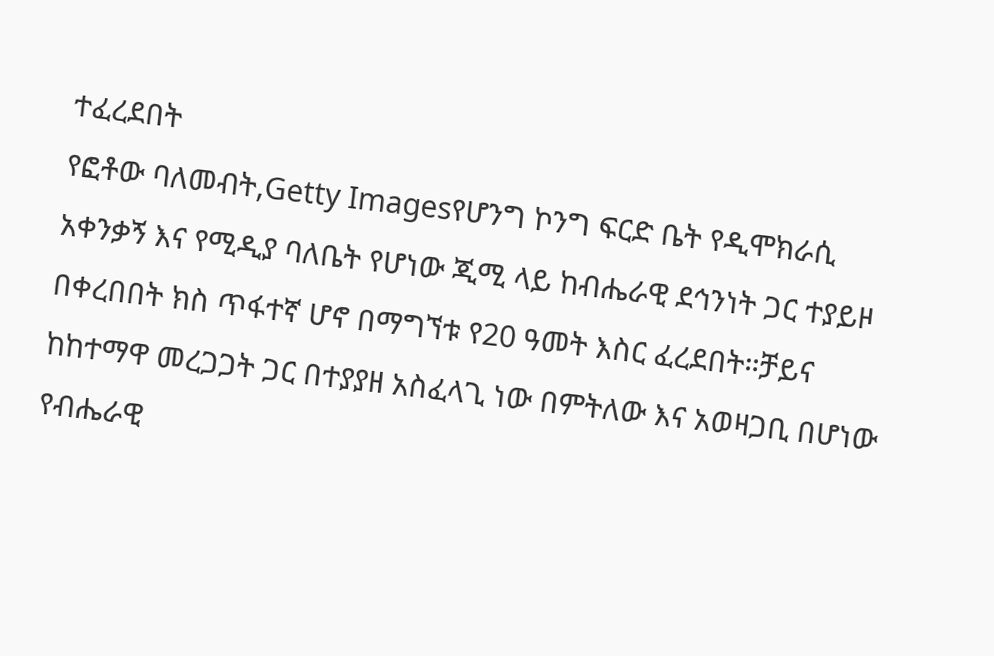ተፈረደበት
የፎቶው ባለመብት,Getty Imagesየሆንግ ኮንግ ፍርድ ቤት የዲሞክራሲ አቀንቃኝ እና የሚዲያ ባለቤት የሆነው ጂሚ ላይ ከብሔራዊ ደኅንነት ጋር ተያይዞ በቀረበበት ክስ ጥፋተኛ ሆኖ በማግኘቱ የ20 ዓመት እስር ፈረደበት።ቻይና ከከተማዋ መረጋጋት ጋር በተያያዘ አስፈላጊ ነው በምትለው እና አወዛጋቢ በሆነው የብሔራዊ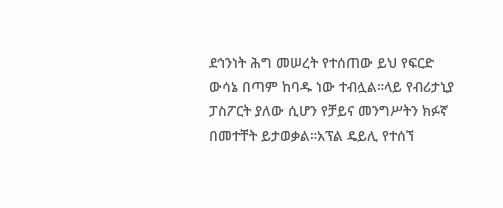ደኅንነት ሕግ መሠረት የተሰጠው ይህ የፍርድ ውሳኔ በጣም ከባዱ ነው ተብሏል።ላይ የብሪታኒያ ፓስፖርት ያለው ሲሆን የቻይና መንግሥትን ክፉኛ በመተቸት ይታወቃል።አፕል ዴይሊ የተሰኘ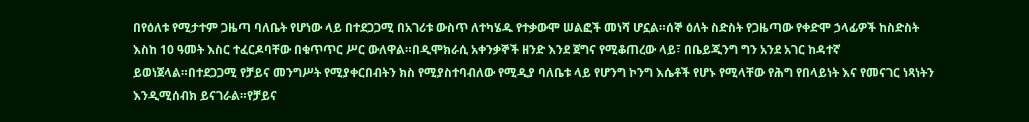በየዕለቱ የሚታተም ጋዜጣ ባለቤት የሆነው ላይ በተደጋጋሚ በአገሪቱ ውስጥ ለተካሄዱ የተቃውሞ ሠልፎች መነሻ ሆኗል።ሰኞ ዕለት ስድስት የጋዜጣው የቀድሞ ኃላፊዎች ከስድስት እስከ 10 ዓመት እስር ተፈርዶባቸው በቁጥጥር ሥር ውለዋል።በዲሞክራሲ አቀንቃኞች ዘንድ እንደ ጀግና የሚቆጠረው ላይ፣ በቤይጂንግ ግን አንደ አገር ከዳተኛ ይወነጀላል።በተደጋጋሚ የቻይና መንግሥት የሚያቀርበብትን ክስ የሚያስተባብለው የሚዲያ ባለቤቱ ላይ የሆንግ ኮንግ እሴቶች የሆኑ የሚላቸው የሕግ የበላይነት እና የመናገር ነጻነትን እንዲሚሰብክ ይናገራል።የቻይና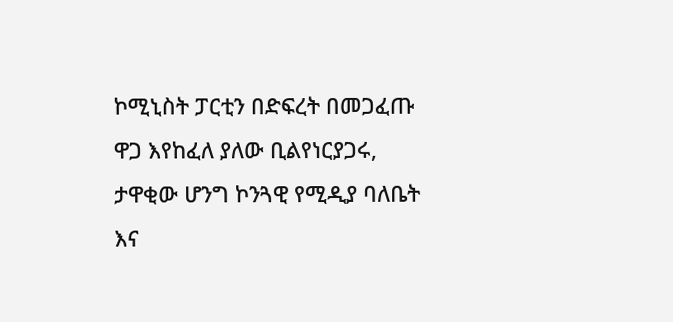ኮሚኒስት ፓርቲን በድፍረት በመጋፈጡ ዋጋ እየከፈለ ያለው ቢልየነርያጋሩ, ታዋቂው ሆንግ ኮንጓዊ የሚዲያ ባለቤት እና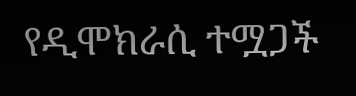የዲሞክራሲ ተሟጋች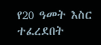የ20 ዓመት እስር ተፈረደበት